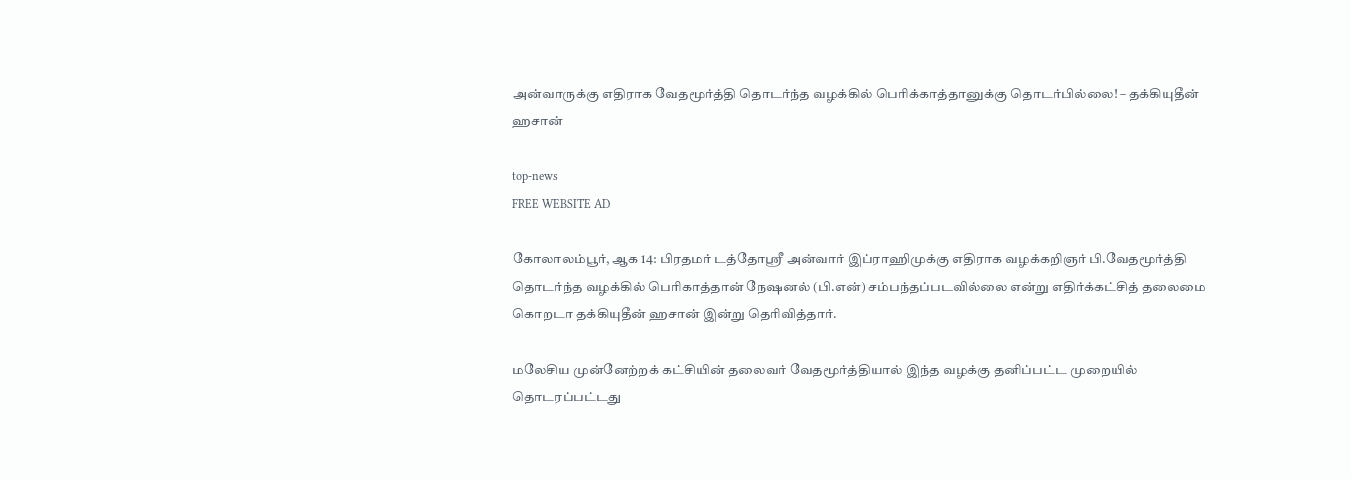அன்வாருக்கு எதிராக வேதமூர்த்தி தொடர்ந்த வழக்கில் பெரிக்காத்தானுக்கு தொடர்பில்லை! – தக்கியுதீன் ஹசான்

top-news
FREE WEBSITE AD

கோலாலம்பூர், ஆக 14: பிரதமர் டத்தோஸ்ரீ அன்வார் இப்ராஹிமுக்கு எதிராக வழக்கறிஞர் பி.வேதமூர்த்தி தொடர்ந்த வழக்கில் பெரிகாத்தான் நேஷனல் (பி.என்) சம்பந்தப்படவில்லை என்று எதிர்க்கட்சித் தலைமை கொறடா தக்கியுதீன் ஹசான் இன்று தெரிவித்தார்.

மலேசிய முன்னேற்றக் கட்சியின் தலைவர் வேதமூர்த்தியால் இந்த வழக்கு தனிப்பட்ட முறையில் தொடரப்பட்டது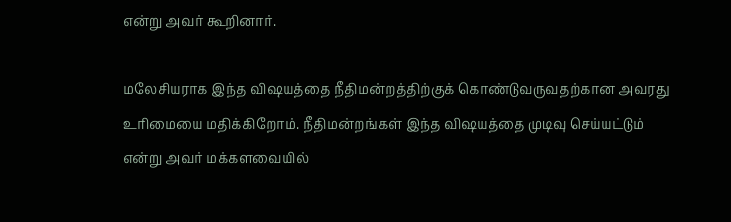என்று அவர் கூறினார்.

மலேசியராக இந்த விஷயத்தை நீதிமன்றத்திற்குக் கொண்டுவருவதற்கான அவரது உரிமையை மதிக்கிறோம். நீதிமன்றங்கள் இந்த விஷயத்தை முடிவு செய்யட்டும் என்று அவர் மக்களவையில்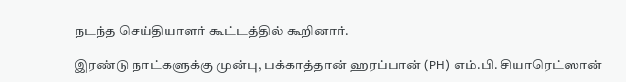நடந்த செய்தியாளர் கூட்டத்தில் கூறினார்.

இரண்டு நாட்களுக்கு முன்பு, பக்காத்தான் ஹரப்பான் (PH) எம்.பி. சியாரெட்ஸான்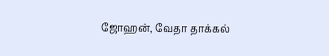ஜோஹன், வேதா தாக்கல்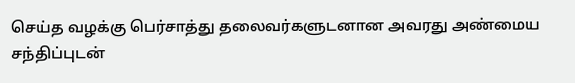செய்த வழக்கு பெர்சாத்து தலைவர்களுடனான அவரது அண்மைய சந்திப்புடன்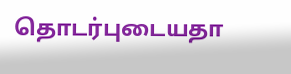தொடர்புடையதா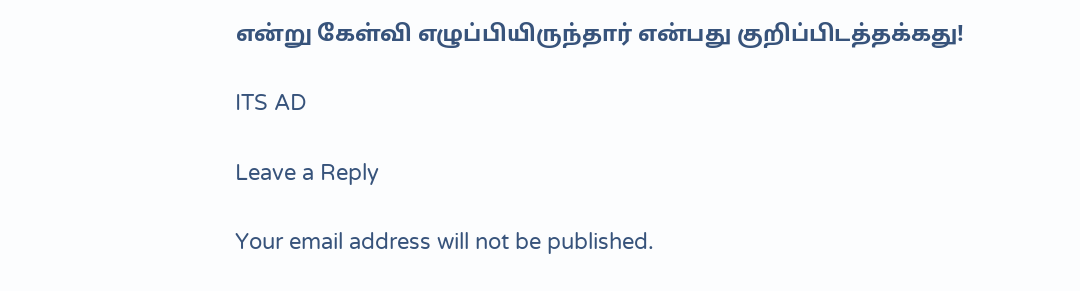என்று கேள்வி எழுப்பியிருந்தார் என்பது குறிப்பிடத்தக்கது!

ITS AD

Leave a Reply

Your email address will not be published.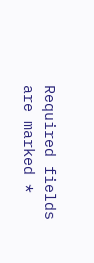Required fields are marked *